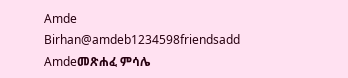Amde Birhan@amdeb1234598friendsadd Amdeመጽሐፈ ምሳሌ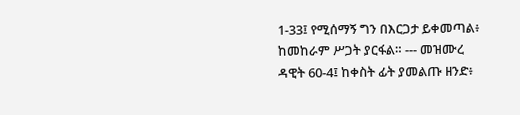1-33፤ የሚሰማኝ ግን በእርጋታ ይቀመጣል፥ ከመከራም ሥጋት ያርፋል። --- መዝሙረ ዳዊት 60-4፤ ከቀስት ፊት ያመልጡ ዘንድ፥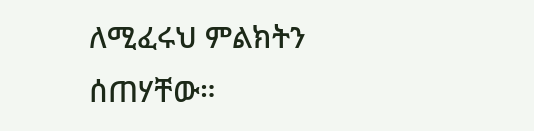ለሚፈሩህ ምልክትን ሰጠሃቸው።